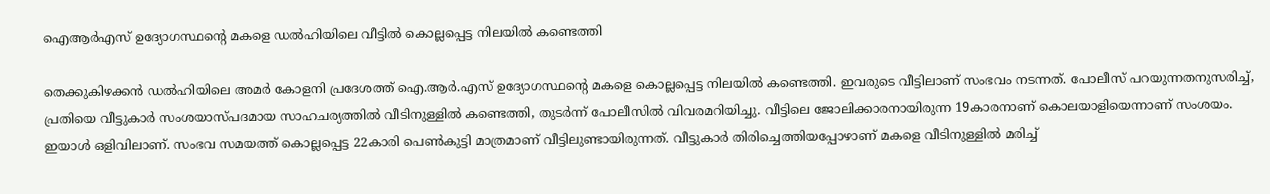ഐആർഎസ് ഉദ്യോഗസ്ഥന്റെ മകളെ ഡൽഹിയിലെ വീട്ടിൽ കൊല്ലപ്പെട്ട നിലയിൽ കണ്ടെത്തി

തെക്കുകിഴക്കൻ ഡൽഹിയിലെ അമർ കോളനി പ്രദേശത്ത് ഐ.ആർ.എസ് ഉദ്യോഗസ്ഥന്റെ മകളെ കൊല്ലപ്പെട്ട നിലയിൽ കണ്ടെത്തി. ഇവരുടെ വീട്ടിലാണ് സംഭവം നടന്നത്. പോലീസ് പറയുന്നതനുസരിച്ച്, പ്രതിയെ വീട്ടുകാർ സംശയാസ്പദമായ സാഹചര്യത്തിൽ വീടിനുള്ളിൽ കണ്ടെത്തി, തുടർന്ന് പോലീസിൽ വിവരമറിയിച്ചു. വീട്ടിലെ ജോലിക്കാരനായിരുന്ന 19കാരനാണ് കൊലയാളിയെന്നാണ് സംശയം.
ഇയാൾ ഒളിവിലാണ്. സംഭവ സമയത്ത് കൊല്ലപ്പെട്ട 22കാരി പെൺകുട്ടി മാത്രമാണ് വീട്ടിലുണ്ടായിരുന്നത്. വീട്ടുകാർ തിരിച്ചെത്തിയപ്പോഴാണ് മകളെ വീടിനുള്ളിൽ മരിച്ച്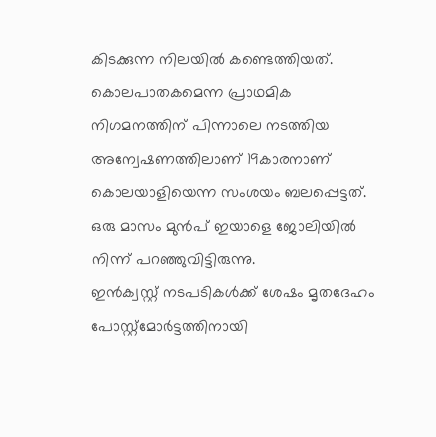കിടക്കുന്ന നിലയിൽ കണ്ടെത്തിയത്. കൊലപാതകമെന്ന പ്രാഥമിക നിഗമനത്തിന് പിന്നാലെ നടത്തിയ അന്വേഷണത്തിലാണ് 19കാരനാണ് കൊലയാളിയെന്ന സംശയം ബലപ്പെട്ടത്. ഒരു മാസം മുൻപ് ഇയാളെ ജോലിയിൽ നിന്ന് പറഞ്ഞുവിട്ടിരുന്നു.
ഇൻക്വസ്റ്റ് നടപടികൾക്ക് ശേഷം മൃതദേഹം പോസ്റ്റ്മോർട്ടത്തിനായി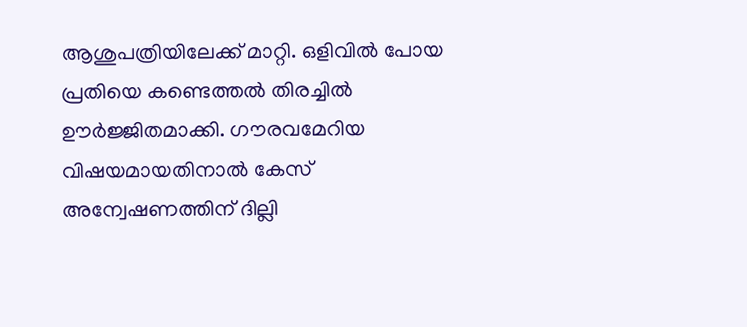ആശുപത്രിയിലേക്ക് മാറ്റി. ഒളിവിൽ പോയ പ്രതിയെ കണ്ടെത്തൽ തിരച്ചിൽ ഊർജ്ജിതമാക്കി. ഗൗരവമേറിയ വിഷയമായതിനാൽ കേസ് അന്വേഷണത്തിന് ദില്ലി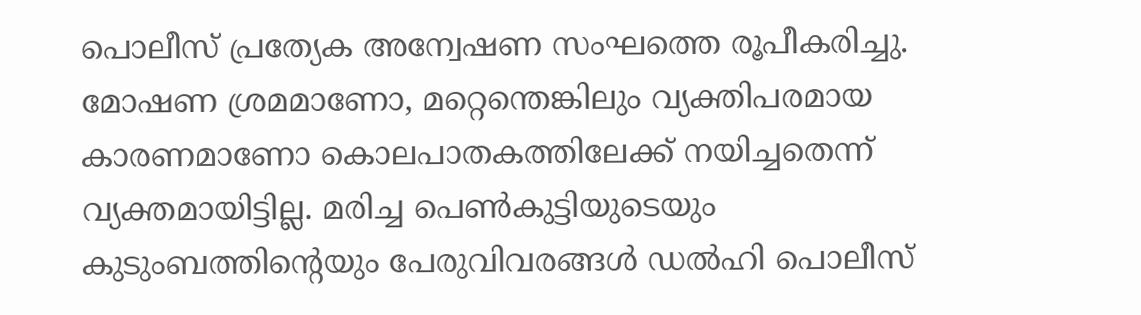പൊലീസ് പ്രത്യേക അന്വേഷണ സംഘത്തെ രൂപീകരിച്ചു. മോഷണ ശ്രമമാണോ, മറ്റെന്തെങ്കിലും വ്യക്തിപരമായ കാരണമാണോ കൊലപാതകത്തിലേക്ക് നയിച്ചതെന്ന് വ്യക്തമായിട്ടില്ല. മരിച്ച പെൺകുട്ടിയുടെയും കുടുംബത്തിൻ്റെയും പേരുവിവരങ്ങൾ ഡൽഹി പൊലീസ്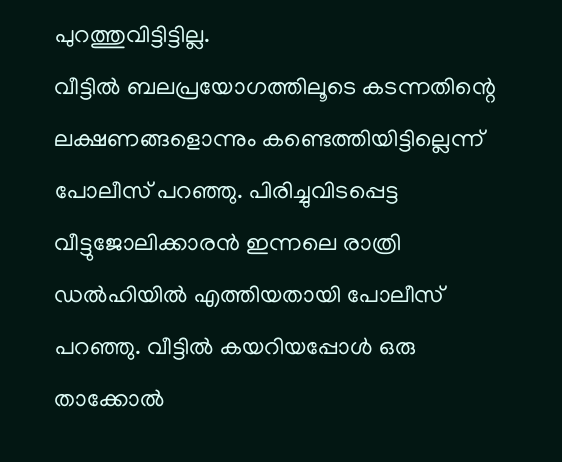പുറത്തുവിട്ടിട്ടില്ല.
വീട്ടിൽ ബലപ്രയോഗത്തിലൂടെ കടന്നതിന്റെ ലക്ഷണങ്ങളൊന്നും കണ്ടെത്തിയിട്ടില്ലെന്ന് പോലീസ് പറഞ്ഞു. പിരിച്ചുവിടപ്പെട്ട വീട്ടുജോലിക്കാരൻ ഇന്നലെ രാത്രി ഡൽഹിയിൽ എത്തിയതായി പോലീസ് പറഞ്ഞു. വീട്ടിൽ കയറിയപ്പോൾ ഒരു താക്കോൽ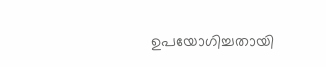ഉപയോഗിച്ചതായി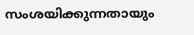സംശയിക്കുന്നതായും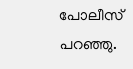പോലീസ് പറഞ്ഞു.